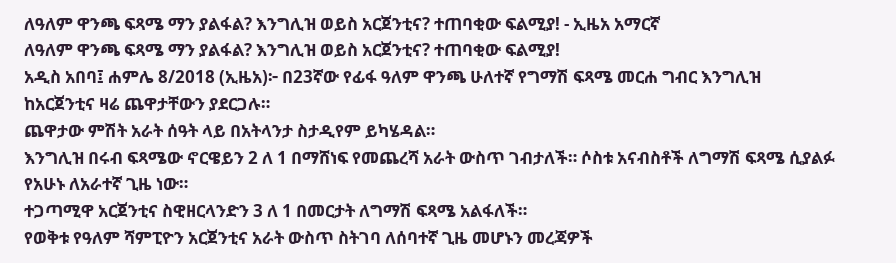ለዓለም ዋንጫ ፍጻሜ ማን ያልፋል? እንግሊዝ ወይስ አርጀንቲና? ተጠባቂው ፍልሚያ! - ኢዜአ አማርኛ
ለዓለም ዋንጫ ፍጻሜ ማን ያልፋል? እንግሊዝ ወይስ አርጀንቲና? ተጠባቂው ፍልሚያ!
አዲስ አበባ፤ ሐምሌ 8/2018 (ኢዜአ)፦ በ23ኛው የፊፋ ዓለም ዋንጫ ሁለተኛ የግማሽ ፍጻሜ መርሐ ግብር እንግሊዝ ከአርጀንቲና ዛሬ ጨዋታቸውን ያደርጋሉ።
ጨዋታው ምሽት አራት ሰዓት ላይ በአትላንታ ስታዲየም ይካሄዳል።
እንግሊዝ በሩብ ፍጻሜው ኖርዌይን 2 ለ 1 በማሸነፍ የመጨረሻ አራት ውስጥ ገብታለች። ሶስቱ አናብስቶች ለግማሽ ፍጻሜ ሲያልፉ የአሁኑ ለአራተኛ ጊዜ ነው።
ተጋጣሚዋ አርጀንቲና ስዊዘርላንድን 3 ለ 1 በመርታት ለግማሽ ፍጻሜ አልፋለች።
የወቅቱ የዓለም ሻምፒዮን አርጀንቲና አራት ውስጥ ስትገባ ለሰባተኛ ጊዜ መሆኑን መረጃዎች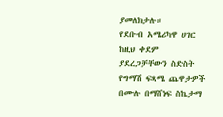ያመለክታሉ።
የደቡብ አሜሪካዋ ሀገር ከዚህ ቀደም ያደረጋቻቸውን ስድስት የግማሽ ፍጻሜ ጨዋታዎች በሙሉ በማሸነፍ ስኬታማ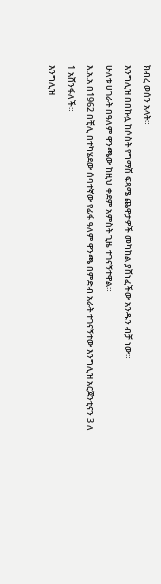ክብረ ወሰን አላት።
እንግሊዝ በበኩሏ ከሶስት የግማሽ ፍጻሜ ጨዋታዎች መካከል ያሸነፈችው አንዱን ብቻ ነው።
ሁለቱ ሀገራት በዓለም ዋንጫው ከዚህ ቀደም አምስት ጊዜ ተገናኝተዋል።
እ.አ.አ በ1962 በቺሊ በተካሄደው ሰባተኛው የፊፋ ዓለም ዋንጫ በምድብ አራት ተገናኝተው እንግሊዝ አርጀንቲናን 3 ለ 1 አሸንፋለች።
እንግሊዝ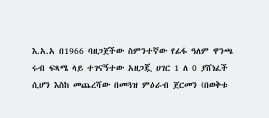እ.አ.አ በ1966 ባዘጋጀችው ስምንተኛው የፊፋ ዓለም ዋንጫ ሩብ ፍጻሜ ላይ ተገናኝተው አዘጋጇ ሀገር 1 ለ 0 ያሸነፈች ሲሆን እስከ መጨረሻው በመጓዝ ምዕራብ ጀርመን (በወቅቱ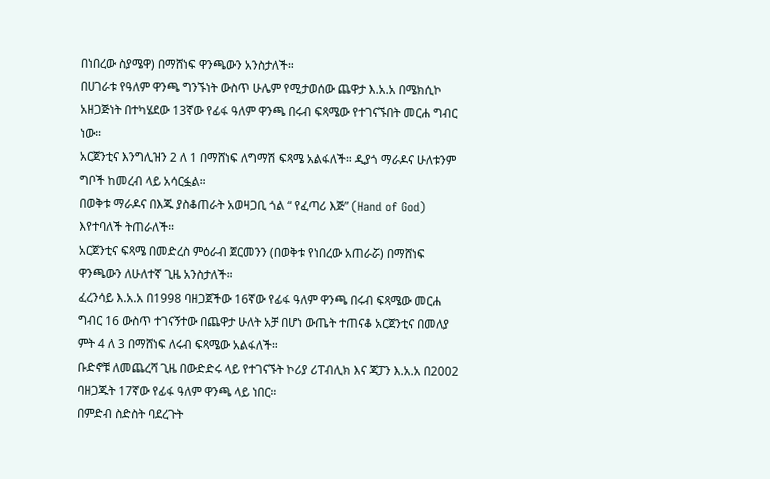በነበረው ስያሜዋ) በማሸነፍ ዋንጫውን አንስታለች።
በሀገራቱ የዓለም ዋንጫ ግንኙነት ውስጥ ሁሌም የሚታወሰው ጨዋታ እ.አ.አ በሜክሲኮ አዘጋጅነት በተካሄደው 13ኛው የፊፋ ዓለም ዋንጫ በሩብ ፍጻሜው የተገናኙበት መርሐ ግብር ነው።
አርጀንቲና እንግሊዝን 2 ለ 1 በማሸነፍ ለግማሽ ፍጻሜ አልፋለች። ዲያጎ ማራዶና ሁለቱንም ግቦች ከመረብ ላይ አሳርፏል።
በወቅቱ ማራዶና በእጁ ያስቆጠራት አወዛጋቢ ጎል “ የፈጣሪ እጅ” (Hand of God) እየተባለች ትጠራለች።
አርጀንቲና ፍጻሜ በመድረስ ምዕራብ ጀርመንን (በወቅቱ የነበረው አጠራሯ) በማሸነፍ ዋንጫውን ለሁለተኛ ጊዜ አንስታለች።
ፈረንሳይ እ.አ.አ በ1998 ባዘጋጀችው 16ኛው የፊፋ ዓለም ዋንጫ በሩብ ፍጻሜው መርሐ ግብር 16 ውስጥ ተገናኝተው በጨዋታ ሁለት አቻ በሆነ ውጤት ተጠናቆ አርጀንቲና በመለያ ምት 4 ለ 3 በማሸነፍ ለሩብ ፍጻሜው አልፋለች።
ቡድኖቹ ለመጨረሻ ጊዜ በውድድሩ ላይ የተገናኙት ኮሪያ ሪፐብሊክ እና ጃፓን እ.አ.አ በ2002 ባዘጋጁት 17ኛው የፊፋ ዓለም ዋንጫ ላይ ነበር።
በምድብ ስድስት ባደረጉት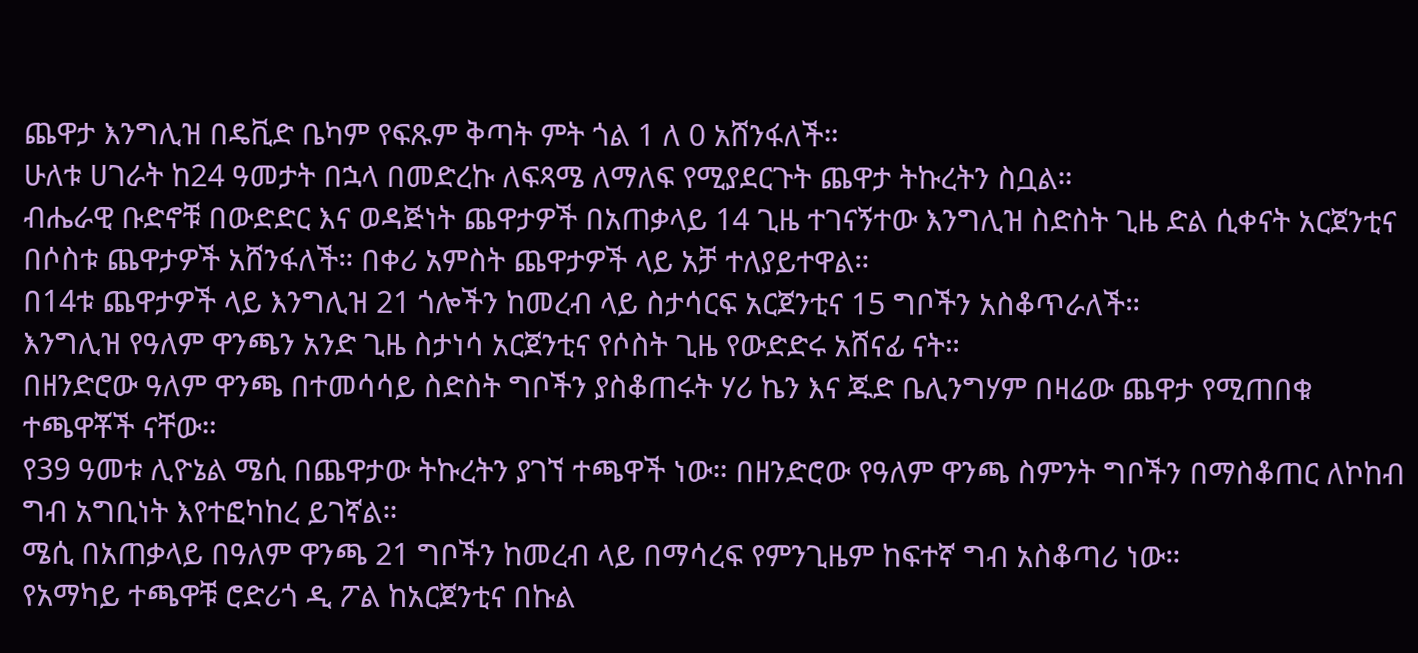ጨዋታ እንግሊዝ በዴቪድ ቤካም የፍጹም ቅጣት ምት ጎል 1 ለ 0 አሸንፋለች።
ሁለቱ ሀገራት ከ24 ዓመታት በኋላ በመድረኩ ለፍጻሜ ለማለፍ የሚያደርጉት ጨዋታ ትኩረትን ስቧል።
ብሔራዊ ቡድኖቹ በውድድር እና ወዳጅነት ጨዋታዎች በአጠቃላይ 14 ጊዜ ተገናኝተው እንግሊዝ ስድስት ጊዜ ድል ሲቀናት አርጀንቲና በሶስቱ ጨዋታዎች አሸንፋለች። በቀሪ አምስት ጨዋታዎች ላይ አቻ ተለያይተዋል።
በ14ቱ ጨዋታዎች ላይ እንግሊዝ 21 ጎሎችን ከመረብ ላይ ስታሳርፍ አርጀንቲና 15 ግቦችን አስቆጥራለች።
እንግሊዝ የዓለም ዋንጫን አንድ ጊዜ ስታነሳ አርጀንቲና የሶስት ጊዜ የውድድሩ አሸናፊ ናት።
በዘንድሮው ዓለም ዋንጫ በተመሳሳይ ስድስት ግቦችን ያስቆጠሩት ሃሪ ኬን እና ጁድ ቤሊንግሃም በዛሬው ጨዋታ የሚጠበቁ ተጫዋቾች ናቸው።
የ39 ዓመቱ ሊዮኔል ሜሲ በጨዋታው ትኩረትን ያገኘ ተጫዋች ነው። በዘንድሮው የዓለም ዋንጫ ስምንት ግቦችን በማስቆጠር ለኮከብ ግብ አግቢነት እየተፎካከረ ይገኛል።
ሜሲ በአጠቃላይ በዓለም ዋንጫ 21 ግቦችን ከመረብ ላይ በማሳረፍ የምንጊዜም ከፍተኛ ግብ አስቆጣሪ ነው።
የአማካይ ተጫዋቹ ሮድሪጎ ዲ ፖል ከአርጀንቲና በኩል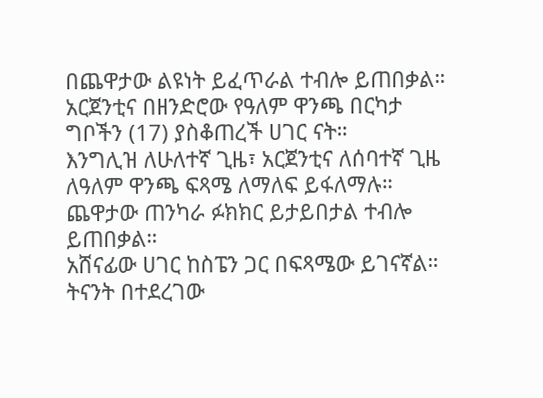በጨዋታው ልዩነት ይፈጥራል ተብሎ ይጠበቃል።
አርጀንቲና በዘንድሮው የዓለም ዋንጫ በርካታ ግቦችን (17) ያስቆጠረች ሀገር ናት።
እንግሊዝ ለሁለተኛ ጊዜ፣ አርጀንቲና ለሰባተኛ ጊዜ ለዓለም ዋንጫ ፍጻሜ ለማለፍ ይፋለማሉ።
ጨዋታው ጠንካራ ፉክክር ይታይበታል ተብሎ ይጠበቃል።
አሸናፊው ሀገር ከስፔን ጋር በፍጻሜው ይገናኛል።
ትናንት በተደረገው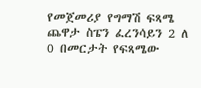የመጀመሪያ የግማሽ ፍጻሜ ጨዋታ ስፔን ፈረንሳይን 2 ለ 0 በመርታት የፍጻሜው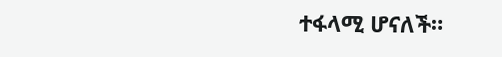ተፋላሚ ሆናለች።